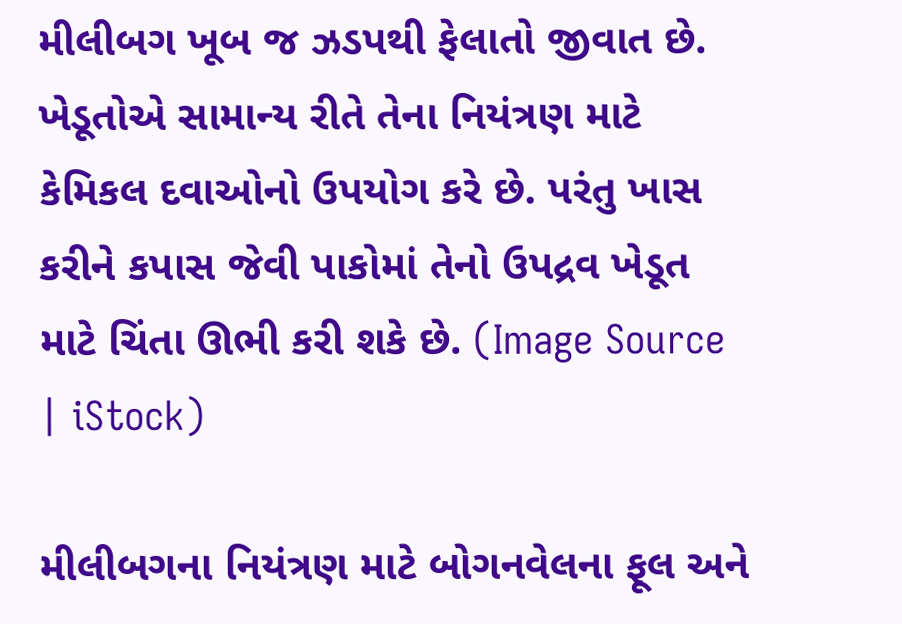મીલીબગ ખૂબ જ ઝડપથી ફેલાતો જીવાત છે. ખેડૂતોએ સામાન્ય રીતે તેના નિયંત્રણ માટે કેમિકલ દવાઓનો ઉપયોગ કરે છે. પરંતુ ખાસ કરીને કપાસ જેવી પાકોમાં તેનો ઉપદ્રવ ખેડૂત માટે ચિંતા ઊભી કરી શકે છે. (Image Source | iStock)

મીલીબગના નિયંત્રણ માટે બોગનવેલના ફૂલ અને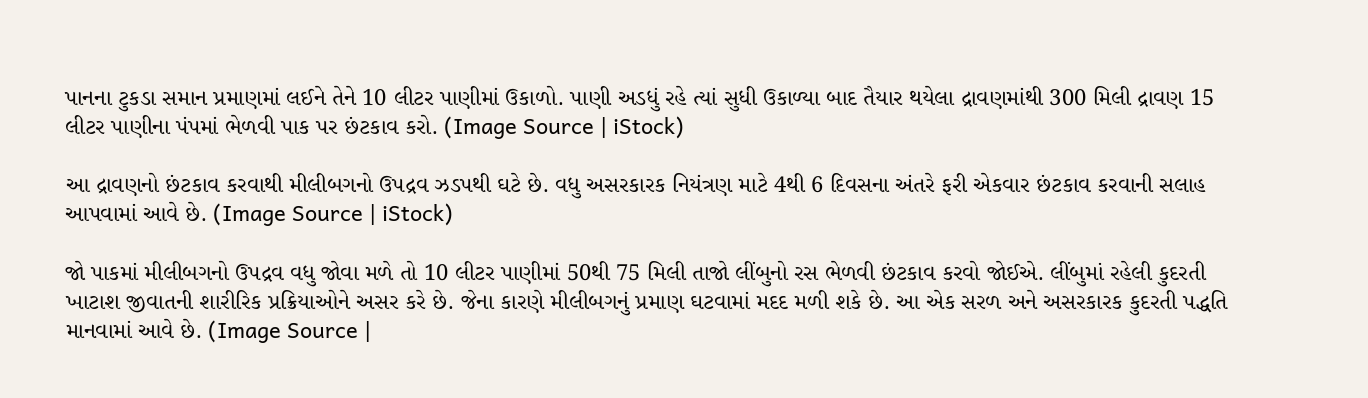પાનના ટુકડા સમાન પ્રમાણમાં લઈને તેને 10 લીટર પાણીમાં ઉકાળો. પાણી અડધું રહે ત્યાં સુધી ઉકાળ્યા બાદ તૈયાર થયેલા દ્રાવણમાંથી 300 મિલી દ્રાવણ 15 લીટર પાણીના પંપમાં ભેળવી પાક પર છંટકાવ કરો. (Image Source | iStock)

આ દ્રાવણનો છંટકાવ કરવાથી મીલીબગનો ઉપદ્રવ ઝડપથી ઘટે છે. વધુ અસરકારક નિયંત્રણ માટે 4થી 6 દિવસના અંતરે ફરી એકવાર છંટકાવ કરવાની સલાહ આપવામાં આવે છે. (Image Source | iStock)

જો પાકમાં મીલીબગનો ઉપદ્રવ વધુ જોવા મળે તો 10 લીટર પાણીમાં 50થી 75 મિલી તાજો લીંબુનો રસ ભેળવી છંટકાવ કરવો જોઈએ. લીંબુમાં રહેલી કુદરતી ખાટાશ જીવાતની શારીરિક પ્રક્રિયાઓને અસર કરે છે. જેના કારણે મીલીબગનું પ્રમાણ ઘટવામાં મદદ મળી શકે છે. આ એક સરળ અને અસરકારક કુદરતી પદ્ધતિ માનવામાં આવે છે. (Image Source |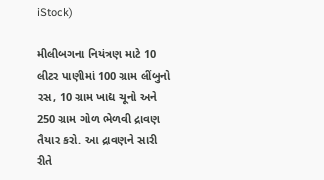iStock)

મીલીબગના નિયંત્રણ માટે 10 લીટર પાણીમાં 100 ગ્રામ લીંબુનો રસ, 10 ગ્રામ ખાદ્ય ચૂનો અને 250 ગ્રામ ગોળ ભેળવી દ્રાવણ તૈયાર કરો. આ દ્રાવણને સારી રીતે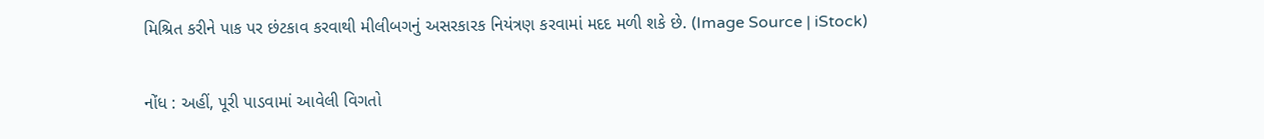મિશ્રિત કરીને પાક પર છંટકાવ કરવાથી મીલીબગનું અસરકારક નિયંત્રણ કરવામાં મદદ મળી શકે છે. (Image Source | iStock)

નોંધ : અહીં, પૂરી પાડવામાં આવેલી વિગતો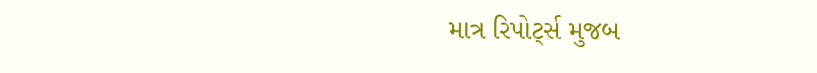માત્ર રિપોર્ટ્સ મુજબ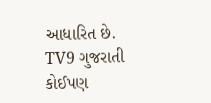આધારિત છે. TV9 ગુજરાતી કોઈપણ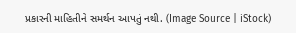પ્રકારની માહિતીને સમર્થન આપતું નથી. (Image Source | iStock)